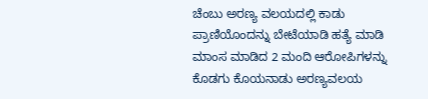ಚೆಂಬು ಅರಣ್ಯ ವಲಯದಲ್ಲಿ ಕಾಡು ಪ್ರಾಣಿಯೊಂದನ್ನು ಬೇಟೆಯಾಡಿ ಹತ್ಯೆ ಮಾಡಿ ಮಾಂಸ ಮಾಡಿದ 2 ಮಂದಿ ಆರೋಪಿಗಳನ್ನು ಕೊಡಗು ಕೊಯನಾಡು ಅರಣ್ಯವಲಯ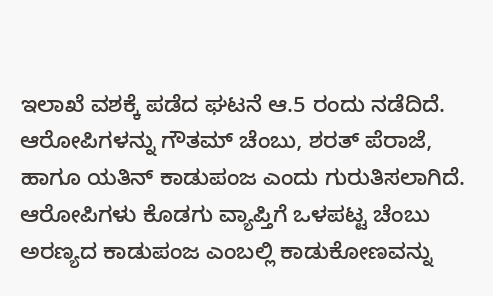ಇಲಾಖೆ ವಶಕ್ಕೆ ಪಡೆದ ಘಟನೆ ಆ.5 ರಂದು ನಡೆದಿದೆ.
ಆರೋಪಿಗಳನ್ನು ಗೌತಮ್ ಚೆಂಬು, ಶರತ್ ಪೆರಾಜೆ, ಹಾಗೂ ಯತಿನ್ ಕಾಡುಪಂಜ ಎಂದು ಗುರುತಿಸಲಾಗಿದೆ. ಆರೋಪಿಗಳು ಕೊಡಗು ವ್ಯಾಪ್ತಿಗೆ ಒಳಪಟ್ಟ ಚೆಂಬು ಅರಣ್ಯದ ಕಾಡುಪಂಜ ಎಂಬಲ್ಲಿ ಕಾಡುಕೋಣವನ್ನು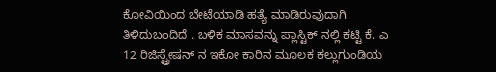ಕೋವಿಯಿಂದ ಬೇಟೆಯಾಡಿ ಹತ್ಯೆ ಮಾಡಿರುವುದಾಗಿ ತಿಳಿದುಬಂದಿದೆ . ಬಳಿಕ ಮಾಸವನ್ನು ಪ್ಲಾಸ್ಟಿಕ್ ನಲ್ಲಿ ಕಟ್ಟಿ ಕೆ. ಎ 12 ರಿಜಿಸ್ಟ್ರೇಷನ್ ನ ಇಕೋ ಕಾರಿನ ಮೂಲಕ ಕಲ್ಲುಗುಂಡಿಯ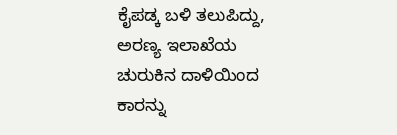ಕೈಪಡ್ಕ ಬಳಿ ತಲುಪಿದ್ದು, ಅರಣ್ಯ ಇಲಾಖೆಯ ಚುರುಕಿನ ದಾಳಿಯಿಂದ ಕಾರನ್ನು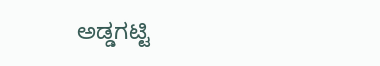ಅಡ್ಡಗಟ್ಟಿ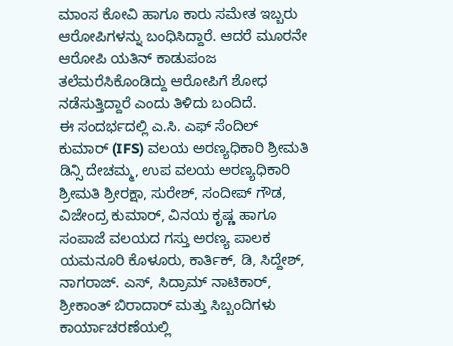ಮಾಂಸ ಕೋವಿ ಹಾಗೂ ಕಾರು ಸಮೇತ ಇಬ್ಬರು ಆರೋಪಿಗಳನ್ನು ಬಂಧಿಸಿದ್ದಾರೆ. ಆದರೆ ಮೂರನೇ ಆರೋಪಿ ಯತಿನ್ ಕಾಡುಪಂಜ ತಲೆಮರೆಸಿಕೊಂಡಿದ್ದು ಆರೋಪಿಗೆ ಶೋಧ ನಡೆಸುತ್ತಿದ್ದಾರೆ ಎಂದು ತಿಳಿದು ಬಂದಿದೆ.
ಈ ಸಂದರ್ಭದಲ್ಲಿ ಎ.ಸಿ. ಎಫ್ ಸೆಂದಿಲ್ ಕುಮಾರ್ (IFS) ವಲಯ ಅರಣ್ಯಧಿಕಾರಿ ಶ್ರೀಮತಿ ಡಿನ್ಸಿ ದೇಚಮ್ಮ, ಉಪ ವಲಯ ಅರಣ್ಯಧಿಕಾರಿ ಶ್ರೀಮತಿ ಶ್ರೀರಕ್ಷಾ, ಸುರೇಶ್, ಸಂದೀಪ್ ಗೌಡ, ವಿಜೇಂದ್ರ ಕುಮಾರ್, ವಿನಯ ಕೃಷ್ಣ ಹಾಗೂ ಸಂಪಾಜೆ ವಲಯದ ಗಸ್ತು ಅರಣ್ಯ ಪಾಲಕ ಯಮನೂರಿ ಕೊಳೂರು, ಕಾರ್ತಿಕ್, ಡಿ, ಸಿದ್ದೇಶ್, ನಾಗರಾಜ್. ಎಸ್, ಸಿದ್ರಾಮ್ ನಾಟಿಕಾರ್, ಶ್ರೀಕಾಂತ್ ಬಿರಾದಾರ್ ಮತ್ತು ಸಿಬ್ಬಂದಿಗಳು ಕಾರ್ಯಾಚರಣೆಯಲ್ಲಿ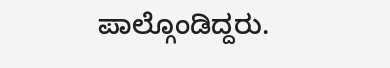ಪಾಲ್ಗೊಂಡಿದ್ದರು.